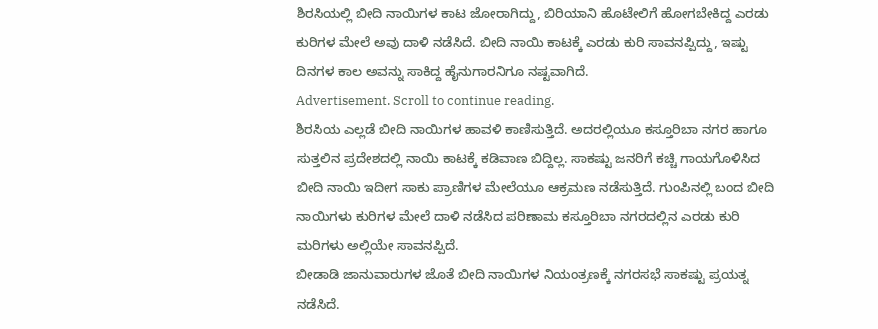ಶಿರಸಿಯಲ್ಲಿ ಬೀದಿ ನಾಯಿಗಳ ಕಾಟ ಜೋರಾಗಿದ್ದು, ಬಿರಿಯಾನಿ ಹೊಟೇಲಿಗೆ ಹೋಗಬೇಕಿದ್ದ ಎರಡು ಕುರಿಗಳ ಮೇಲೆ ಅವು ದಾಳಿ ನಡೆಸಿದೆ. ಬೀದಿ ನಾಯಿ ಕಾಟಕ್ಕೆ ಎರಡು ಕುರಿ ಸಾವನಪ್ಪಿದ್ದು, ಇಷ್ಟು ದಿನಗಳ ಕಾಲ ಅವನ್ನು ಸಾಕಿದ್ದ ಹೈನುಗಾರನಿಗೂ ನಷ್ಟವಾಗಿದೆ.
Advertisement. Scroll to continue reading.
ಶಿರಸಿಯ ಎಲ್ಲಡೆ ಬೀದಿ ನಾಯಿಗಳ ಹಾವಳಿ ಕಾಣಿಸುತ್ತಿದೆ. ಅದರಲ್ಲಿಯೂ ಕಸ್ತೂರಿಬಾ ನಗರ ಹಾಗೂ ಸುತ್ತಲಿನ ಪ್ರದೇಶದಲ್ಲಿ ನಾಯಿ ಕಾಟಕ್ಕೆ ಕಡಿವಾಣ ಬಿದ್ದಿಲ್ಲ. ಸಾಕಷ್ಟು ಜನರಿಗೆ ಕಚ್ಚಿ ಗಾಯಗೊಳಿಸಿದ ಬೀದಿ ನಾಯಿ ಇದೀಗ ಸಾಕು ಪ್ರಾಣಿಗಳ ಮೇಲೆಯೂ ಆಕ್ರಮಣ ನಡೆಸುತ್ತಿದೆ. ಗುಂಪಿನಲ್ಲಿ ಬಂದ ಬೀದಿ ನಾಯಿಗಳು ಕುರಿಗಳ ಮೇಲೆ ದಾಳಿ ನಡೆಸಿದ ಪರಿಣಾಮ ಕಸ್ತೂರಿಬಾ ನಗರದಲ್ಲಿನ ಎರಡು ಕುರಿ ಮರಿಗಳು ಅಲ್ಲಿಯೇ ಸಾವನಪ್ಪಿದೆ.
ಬೀಡಾಡಿ ಜಾನುವಾರುಗಳ ಜೊತೆ ಬೀದಿ ನಾಯಿಗಳ ನಿಯಂತ್ರಣಕ್ಕೆ ನಗರಸಭೆ ಸಾಕಷ್ಟು ಪ್ರಯತ್ನ ನಡೆಸಿದೆ.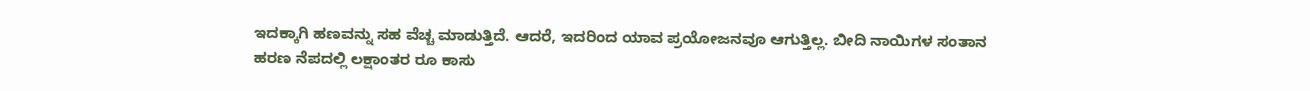ಇದಕ್ಕಾಗಿ ಹಣವನ್ನು ಸಹ ವೆಚ್ಚ ಮಾಡುತ್ತಿದೆ. ಆದರೆ, ಇದರಿಂದ ಯಾವ ಪ್ರಯೋಜನವೂ ಆಗುತ್ತಿಲ್ಲ. ಬೀದಿ ನಾಯಿಗಳ ಸಂತಾನ ಹರಣ ನೆಪದಲ್ಲಿ ಲಕ್ಷಾಂತರ ರೂ ಕಾಸು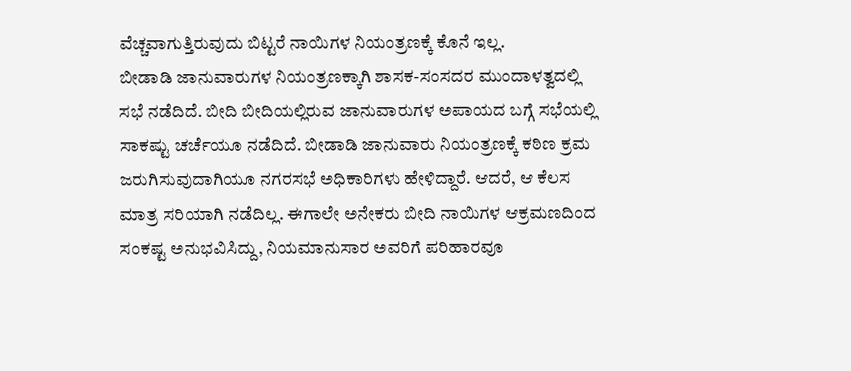ವೆಚ್ಚವಾಗುತ್ತಿರುವುದು ಬಿಟ್ಟರೆ ನಾಯಿಗಳ ನಿಯಂತ್ರಣಕ್ಕೆ ಕೊನೆ ಇಲ್ಲ.
ಬೀಡಾಡಿ ಜಾನುವಾರುಗಳ ನಿಯಂತ್ರಣಕ್ಕಾಗಿ ಶಾಸಕ-ಸಂಸದರ ಮುಂದಾಳತ್ವದಲ್ಲಿ ಸಭೆ ನಡೆದಿದೆ. ಬೀದಿ ಬೀದಿಯಲ್ಲಿರುವ ಜಾನುವಾರುಗಳ ಅಪಾಯದ ಬಗ್ಗೆ ಸಭೆಯಲ್ಲಿ ಸಾಕಷ್ಟು ಚರ್ಚೆಯೂ ನಡೆದಿದೆ. ಬೀಡಾಡಿ ಜಾನುವಾರು ನಿಯಂತ್ರಣಕ್ಕೆ ಕಠಿಣ ಕ್ರಮ ಜರುಗಿಸುವುದಾಗಿಯೂ ನಗರಸಭೆ ಅಧಿಕಾರಿಗಳು ಹೇಳಿದ್ದಾರೆ. ಆದರೆ, ಆ ಕೆಲಸ ಮಾತ್ರ ಸರಿಯಾಗಿ ನಡೆದಿಲ್ಲ. ಈಗಾಲೇ ಅನೇಕರು ಬೀದಿ ನಾಯಿಗಳ ಆಕ್ರಮಣದಿಂದ ಸಂಕಷ್ಟ ಅನುಭವಿಸಿದ್ದು, ನಿಯಮಾನುಸಾರ ಅವರಿಗೆ ಪರಿಹಾರವೂ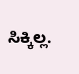ಸಿಕ್ಕಿಲ್ಲ.